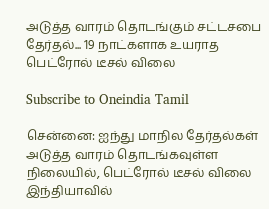அடுத்த வாரம் தொடங்கும் சட்டசபை தேர்தல்... 19 நாட்களாக உயராத பெட்ரோல் டீசல் விலை

Subscribe to Oneindia Tamil

சென்னை: ஐந்து மாநில தேர்தல்கள் அடுத்த வாரம் தொடங்கவுள்ள நிலையில், பெட்ரோல் டீசல் விலை இந்தியாவில்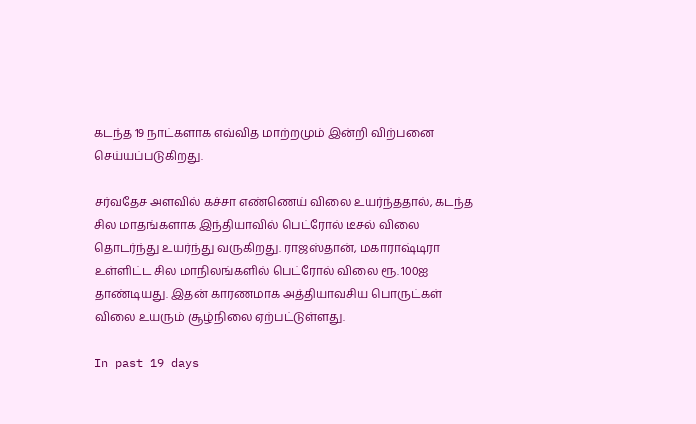கடந்த 19 நாட்களாக எவ்வித மாற்றமும் இன்றி விற்பனை செய்யப்படுகிறது.

சர்வதேச அளவில் கச்சா எண்ணெய் விலை உயர்ந்ததால், கடந்த சில மாதங்களாக இந்தியாவில் பெட்ரோல் டீசல் விலை தொடர்ந்து உயர்ந்து வருகிறது. ராஜஸ்தான், மகாராஷ்டிரா உள்ளிட்ட சில மாநிலங்களில் பெட்ரோல் விலை ரூ. 100ஐ தாண்டியது. இதன் காரணமாக அத்தியாவசிய பொருட்கள் விலை உயரும் சூழ்நிலை ஏற்பட்டுள்ளது.

In past 19 days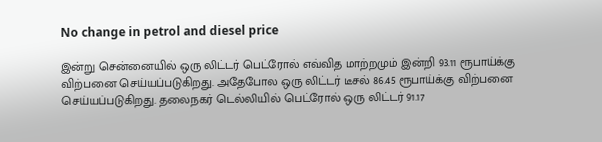No change in petrol and diesel price

இன்று சென்னையில் ஒரு லிட்டர் பெட்ரோல் எவ்வித மாற்றமும் இன்றி 93.11 ரூபாய்க்கு விற்பனை செய்யப்படுகிறது. அதேபோல ஒரு லிட்டர் டீசல் 86.45 ரூபாய்க்கு விற்பனை செய்யப்படுகிறது. தலைநகர் டெல்லியில் பெட்ரோல் ஒரு லிட்டர் 91.17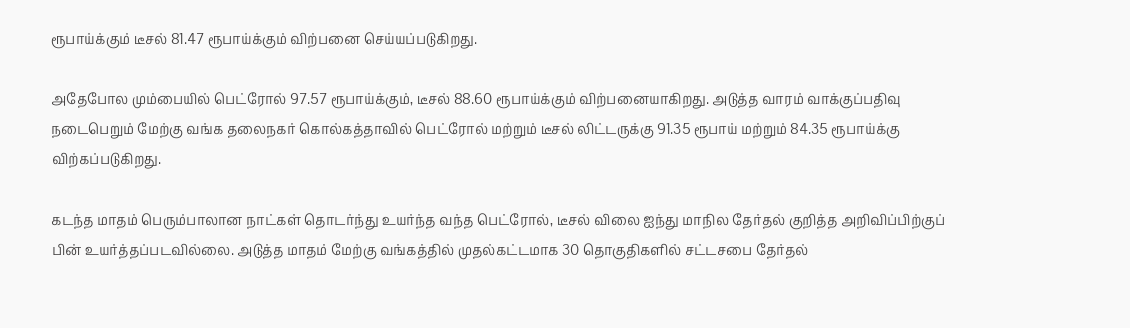ரூபாய்க்கும் டீசல் 81.47 ரூபாய்க்கும் விற்பனை செய்யப்படுகிறது.

அதேபோல மும்பையில் பெட்ரோல் 97.57 ரூபாய்க்கும், டீசல் 88.60 ரூபாய்க்கும் விற்பனையாகிறது. அடுத்த வாரம் வாக்குப்பதிவு நடைபெறும் மேற்கு வங்க தலைநகர் கொல்கத்தாவில் பெட்ரோல் மற்றும் டீசல் லிட்டருக்கு 91.35 ரூபாய் மற்றும் 84.35 ரூபாய்க்கு விற்கப்படுகிறது.

கடந்த மாதம் பெரும்பாலான நாட்கள் தொடர்ந்து உயர்ந்த வந்த பெட்ரோல், டீசல் விலை ஐந்து மாநில தேர்தல் குறித்த அறிவிப்பிற்குப் பின் உயர்த்தப்படவில்லை. அடுத்த மாதம் மேற்கு வங்கத்தில் முதல்கட்டமாக 30 தொகுதிகளில் சட்டசபை தேர்தல்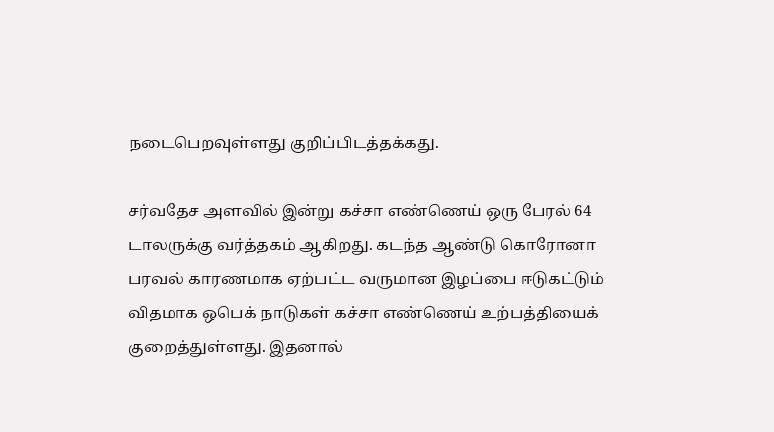நடைபெறவுள்ளது குறிப்பிடத்தக்கது.

சர்வதேச அளவில் இன்று கச்சா எண்ணெய் ஒரு பேரல் 64 டாலருக்கு வர்த்தகம் ஆகிறது. கடந்த ஆண்டு கொரோனா பரவல் காரணமாக ஏற்பட்ட வருமான இழப்பை ஈடுகட்டும் விதமாக ஒபெக் நாடுகள் கச்சா எண்ணெய் உற்பத்தியைக் குறைத்துள்ளது. இதனால்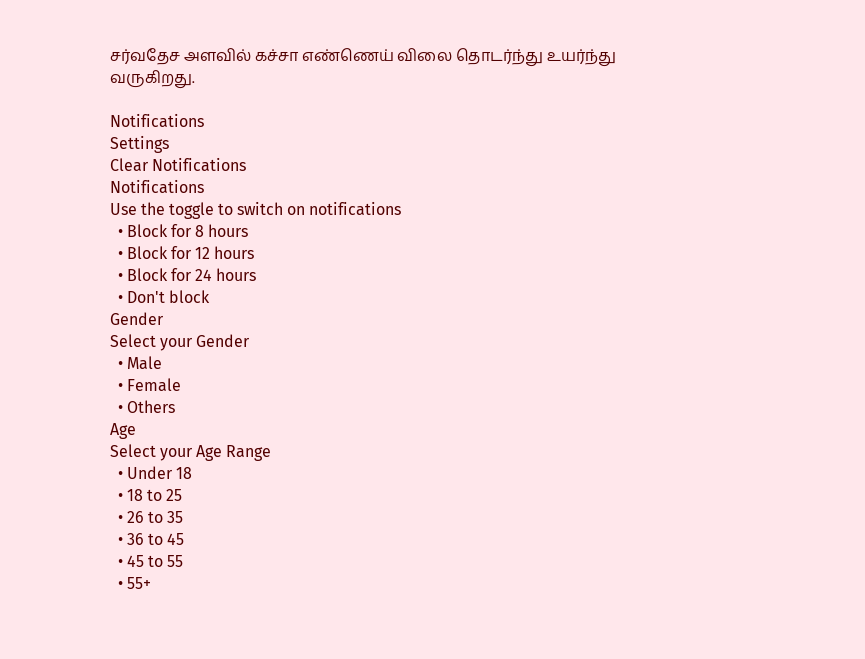சர்வதேச அளவில் கச்சா எண்ணெய் விலை தொடர்ந்து உயர்ந்து வருகிறது.

Notifications
Settings
Clear Notifications
Notifications
Use the toggle to switch on notifications
  • Block for 8 hours
  • Block for 12 hours
  • Block for 24 hours
  • Don't block
Gender
Select your Gender
  • Male
  • Female
  • Others
Age
Select your Age Range
  • Under 18
  • 18 to 25
  • 26 to 35
  • 36 to 45
  • 45 to 55
  • 55+